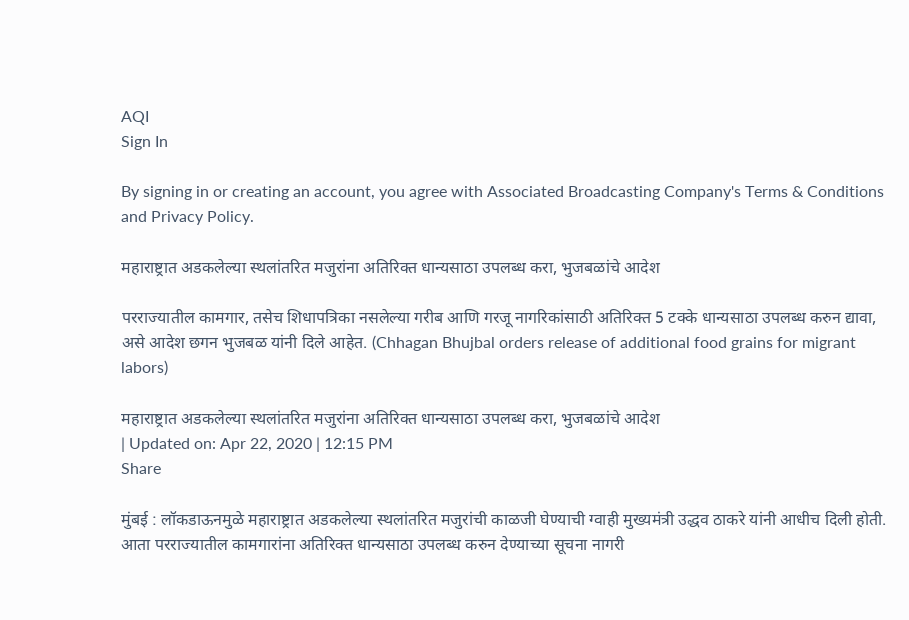AQI
Sign In

By signing in or creating an account, you agree with Associated Broadcasting Company's Terms & Conditions and Privacy Policy.

महाराष्ट्रात अडकलेल्या स्थलांतरित मजुरांना अतिरिक्त धान्यसाठा उपलब्ध करा, भुजबळांचे आदेश

परराज्यातील कामगार, तसेच शिधापत्रिका नसलेल्या गरीब आणि गरजू नागरिकांसाठी अतिरिक्त 5 टक्के धान्यसाठा उपलब्ध करुन द्यावा, असे आदेश छगन भुजबळ यांनी दिले आहेत. (Chhagan Bhujbal orders release of additional food grains for migrant labors)

महाराष्ट्रात अडकलेल्या स्थलांतरित मजुरांना अतिरिक्त धान्यसाठा उपलब्ध करा, भुजबळांचे आदेश
| Updated on: Apr 22, 2020 | 12:15 PM
Share

मुंबई : लॉकडाऊनमुळे महाराष्ट्रात अडकलेल्या स्थलांतरित मजुरांची काळजी घेण्याची ग्वाही मुख्यमंत्री उद्धव ठाकरे यांनी आधीच दिली होती. आता परराज्यातील कामगारांना अतिरिक्त धान्यसाठा उपलब्ध करुन देण्याच्या सूचना नागरी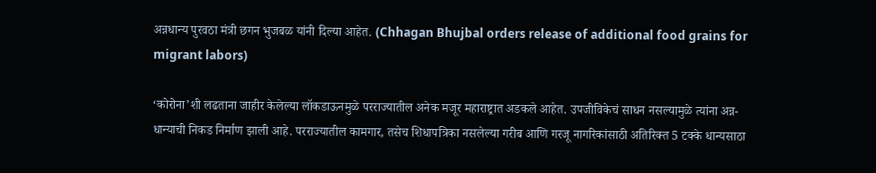अन्नधान्य पुरवठा मंत्री छगन भुजबळ यांनी दिल्या आहेत. (Chhagan Bhujbal orders release of additional food grains for migrant labors)

‘कोरोना’शी लढताना जाहीर केलेल्या लॉकडाऊनमुळे परराज्यातील अनेक मजूर महाराष्ट्रात अडकले आहेत. उपजीविकेचं साधन नसल्यामुळे त्यांना अन्न-धान्याची निकड निर्माण झाली आहे. परराज्यातील कामगार, तसेच शिधापत्रिका नसलेल्या गरीब आणि गरजू नागरिकांसाठी अतिरिक्त 5 टक्के धान्यसाठा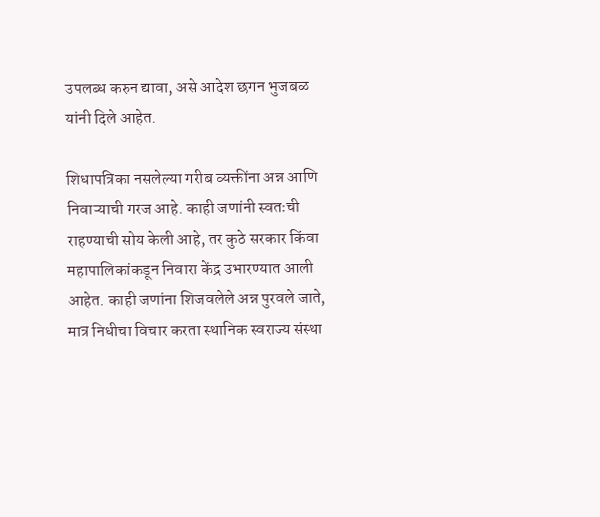उपलब्ध करुन द्यावा, असे आदेश छगन भुजबळ यांनी दिले आहेत.

शिधापत्रिका नसलेल्या गरीब व्यक्तींना अन्न आणि निवाऱ्याची गरज आहे. काही जणांनी स्वतःची राहण्याची सोय केली आहे, तर कुठे सरकार किंवा महापालिकांकडून निवारा केंद्र उभारण्यात आली आहेत. काही जणांना शिजवलेले अन्न पुरवले जाते, मात्र निधीचा विचार करता स्थानिक स्वराज्य संस्था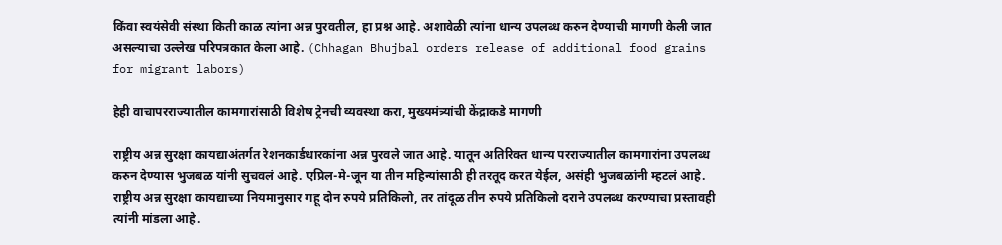किंवा स्वयंसेवी संस्था किती काळ त्यांना अन्न पुरवतील, हा प्रश्न आहे. अशावेळी त्यांना धान्य उपलब्ध करुन देण्याची मागणी केली जात असल्याचा उल्लेख परिपत्रकात केला आहे. (Chhagan Bhujbal orders release of additional food grains for migrant labors)

हेही वाचापरराज्यातील कामगारांसाठी विशेष ट्रेनची व्यवस्था करा, मुख्यमंत्र्यांची केंद्राकडे मागणी

राष्ट्रीय अन्न सुरक्षा कायद्याअंतर्गत रेशनकार्डधारकांना अन्न पुरवले जात आहे. यातून अतिरिक्त धान्य परराज्यातील कामगारांना उपलब्ध करुन देण्यास भुजबळ यांनी सुचवलं आहे. एप्रिल-मे-जून या तीन महिन्यांसाठी ही तरतूद करत येईल, असंही भुजबळांनी म्हटलं आहे. राष्ट्रीय अन्न सुरक्षा कायद्याच्या नियमानुसार गहू दोन रुपये प्रतिकिलो, तर तांदूळ तीन रुपये प्रतिकिलो दराने उपलब्ध करण्याचा प्रस्तावही त्यांनी मांडला आहे.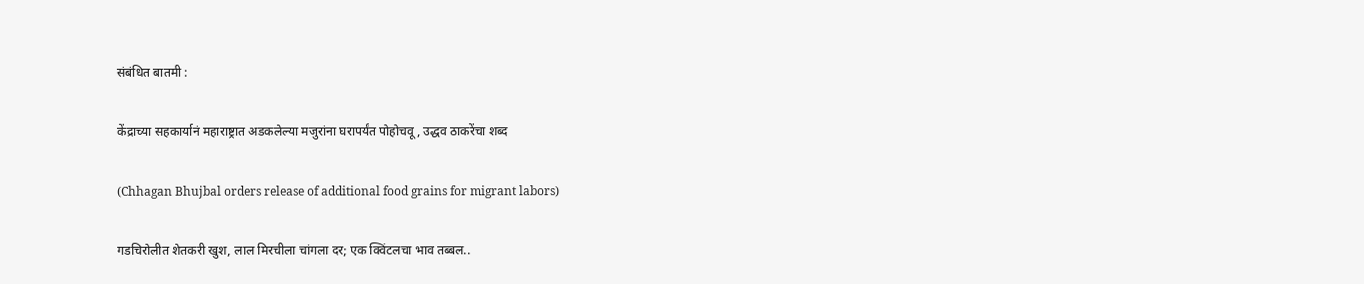संबंधित बातमी :

केंद्राच्या सहकार्यानं महाराष्ट्रात अडकलेल्या मजुरांना घरापर्यंत पोहोचवू, उद्धव ठाकरेंचा शब्द

(Chhagan Bhujbal orders release of additional food grains for migrant labors)

गडचिरोलीत शेतकरी खुश, लाल मिरचीला चांगला दर; एक क्विंटलचा भाव तब्बल..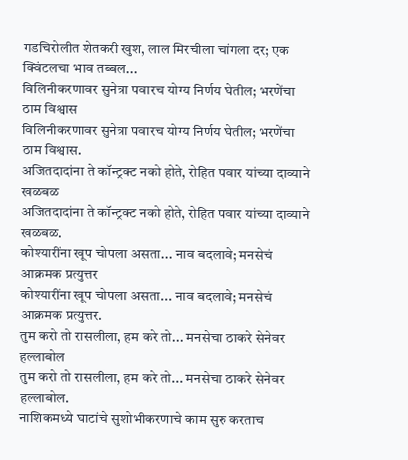गडचिरोलीत शेतकरी खुश, लाल मिरचीला चांगला दर; एक क्विंटलचा भाव तब्बल...
विलिनीकरणावर सुनेत्रा पवारच योग्य निर्णय घेतील; भरणेंचा ठाम विश्वास
विलिनीकरणावर सुनेत्रा पवारच योग्य निर्णय घेतील; भरणेंचा ठाम विश्वास.
अजितदादांना ते कॉन्ट्रक्ट नको होते, रोहित पवार यांच्या दाव्याने खळबळ
अजितदादांना ते कॉन्ट्रक्ट नको होते, रोहित पवार यांच्या दाव्याने खळबळ.
कोश्यारींना खूप चोपला असता... नाव बदलावे; मनसेचं आक्रमक प्रत्युत्तर
कोश्यारींना खूप चोपला असता... नाव बदलावे; मनसेचं आक्रमक प्रत्युत्तर.
तुम करो तो रासलीला, हम करे तो... मनसेचा ठाकरे सेनेवर हल्लाबोल
तुम करो तो रासलीला, हम करे तो... मनसेचा ठाकरे सेनेवर हल्लाबोल.
नाशिकमध्ये घाटांचे सुशोभीकरणाचे काम सुरु करताच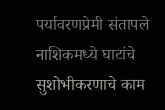पर्यावरणप्रेमी संतापले
नाशिकमध्ये घाटांचे सुशोभीकरणाचे काम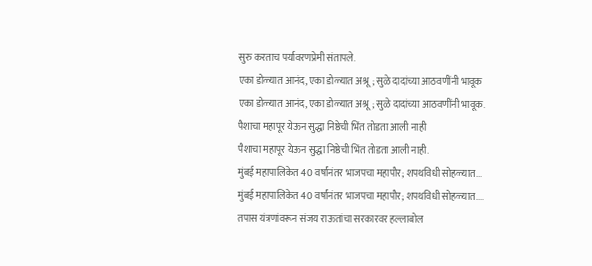सुरु करताच पर्यावरणप्रेमी संतापले.
एका डोळ्यात आनंद, एका डोळ्यात अश्रू; सुळे दादांच्या आठवणींनी भावूक
एका डोळ्यात आनंद, एका डोळ्यात अश्रू; सुळे दादांच्या आठवणींनी भावूक.
पैशाचा महापूर येऊन सुद्धा निष्ठेची भिंत तोडता आली नाही
पैशाचा महापूर येऊन सुद्धा निष्ठेची भिंत तोडता आली नाही.
मुंबई महापालिकेत 40 वर्षांनंतर भाजपचा महापौर; शपथविधी सोहळ्यात...
मुंबई महापालिकेत 40 वर्षांनंतर भाजपचा महापौर; शपथविधी सोहळ्यात....
तपास यंत्रणांवरून संजय राऊतांचा सरकारवर हल्लाबोल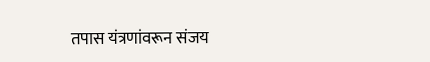तपास यंत्रणांवरून संजय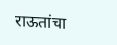राऊतांचा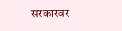सरकारवर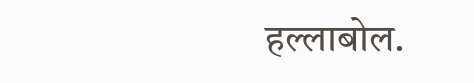हल्लाबोल.